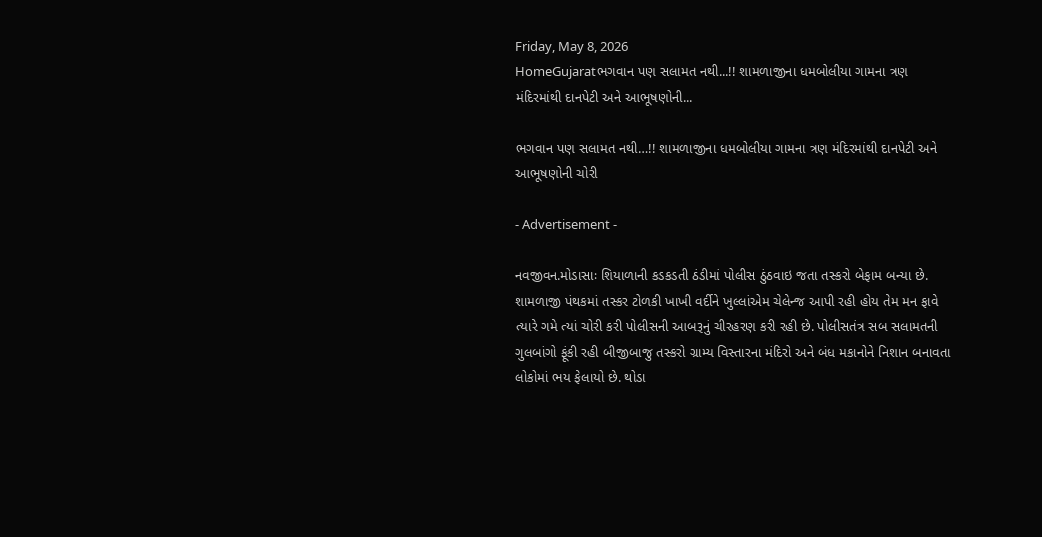Friday, May 8, 2026
HomeGujaratભગવાન પણ સલામત નથી...!! શામળાજીના ધમબોલીયા ગામના ત્રણ મંદિરમાંથી દાનપેટી અને આભૂષણોની...

ભગવાન પણ સલામત નથી…!! શામળાજીના ધમબોલીયા ગામના ત્રણ મંદિરમાંથી દાનપેટી અને આભૂષણોની ચોરી

- Advertisement -

નવજીવન.મોડાસાઃ શિયાળાની કડકડતી ઠંડીમાં પોલીસ ઠુંઠવાઇ જતા તસ્કરો બેફામ બન્યા છે. શામળાજી પંથકમાં તસ્કર ટોળકી ખાખી વર્દીને ખુલ્લાંએમ ચેલેન્જ આપી રહી હોય તેમ મન ફાવે ત્યારે ગમે ત્યાં ચોરી કરી પોલીસની આબરૂનું ચીરહરણ કરી રહી છે. પોલીસતંત્ર સબ સલામતની ગુલબાંગો ફૂંકી રહી બીજીબાજુ તસ્કરો ગ્રામ્ય વિસ્તારના મંદિરો અને બંધ મકાનોને નિશાન બનાવતા લોકોમાં ભય ફેલાયો છે. થોડા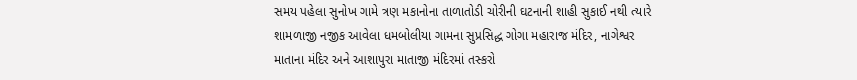સમય પહેલા સુનોખ ગામે ત્રણ મકાનોના તાળાતોડી ચોરીની ઘટનાની શાહી સુકાઈ નથી ત્યારે શામળાજી નજીક આવેલા ધમબોલીયા ગામના સુપ્રસિદ્ધ ગોગા મહારાજ મંદિર, નાગેશ્વર માતાના મંદિર અને આશાપુરા માતાજી મંદિરમાં તસ્કરો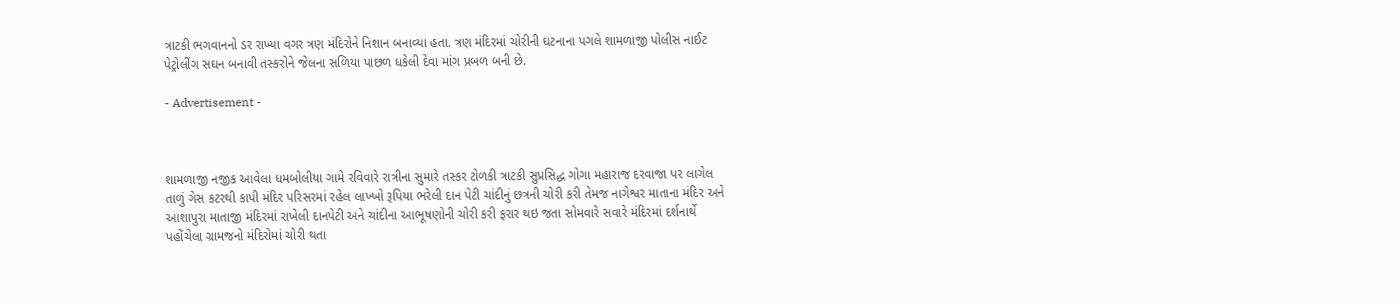ત્રાટકી ભગવાનનો ડર રાખ્યા વગર ત્રણ મંદિરોને નિશાન બનાવ્યા હતા. ત્રણ મંદિરમાં ચોરીની ઘટનાના પગલે શામળાજી પોલીસ નાઈટ પેટ્રોલીંગ સઘન બનાવી તસ્કરોને જેલના સળિયા પાછળ ધકેલી દેવા માંગ પ્રબળ બની છે.

- Advertisement -



શામળાજી નજીક આવેલા ધમબોલીયા ગામે રવિવારે રાત્રીના સુમારે તસ્કર ટોળકી ત્રાટકી સુપ્રસિદ્ધ ગોગા મહારાજ દરવાજા પર લાગેલ તાળું ગેસ કટરથી કાપી મંદિર પરિસરમાં રહેલ લાખ્ખો રૂપિયા ભરેલી દાન પેટી ચાંદીનું છત્રની ચોરી કરી તેમજ નાગેશ્વર માતાના મંદિર અને આશાપુરા માતાજી મંદિરમાં રાખેલી દાનપેટી અને ચાંદીના આભૂષણોની ચોરી કરી ફરાર થઇ જતા સોમવારે સવારે મંદિરમાં દર્શનાર્થે પહોંચેલા ગ્રામજનો મંદિરોમાં ચોરી થતા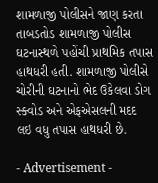શામળાજી પોલીસને જાણ કરતા તાબડતોડ શામળાજી પોલીસ ઘટનાસ્થળે પહોંચી પ્રાથમિક તપાસ હાથધરી હતી. શામળાજી પોલીસે ચોરીની ઘટનાનો ભેદ ઉકેલવા ડોગ સ્ક્વોડ અને એફએસલની મદદ લઇ વધુ તપાસ હાથધરી છે.

- Advertisement -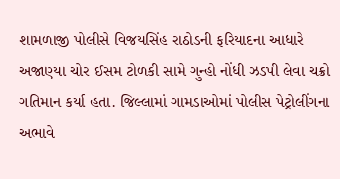શામળાજી પોલીસે વિજયસિંહ રાઠોડની ફરિયાદના આધારે અજાણ્યા ચોર ઈસમ ટોળકી સામે ગુન્હો નોંધી ઝડપી લેવા ચક્રો ગતિમાન કર્યા હતા. જિલ્લામાં ગામડાઓમાં પોલીસ પેટ્રોલીંગના અભાવે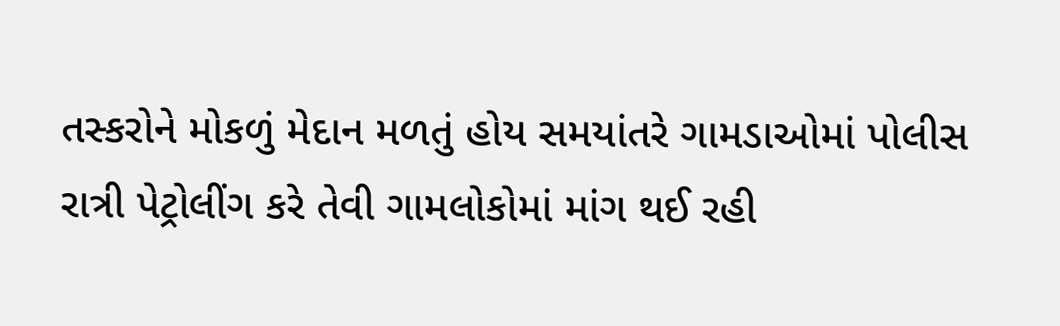તસ્કરોને મોકળું મેદાન મળતું હોય સમયાંતરે ગામડાઓમાં પોલીસ રાત્રી પેટ્રોલીંગ કરે તેવી ગામલોકોમાં માંગ થઈ રહી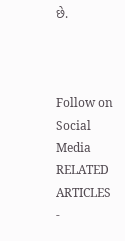છે.



Follow on Social Media
RELATED ARTICLES
-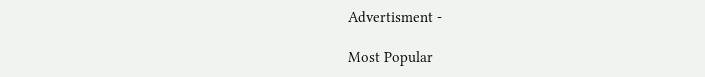Advertisment -

Most Popular